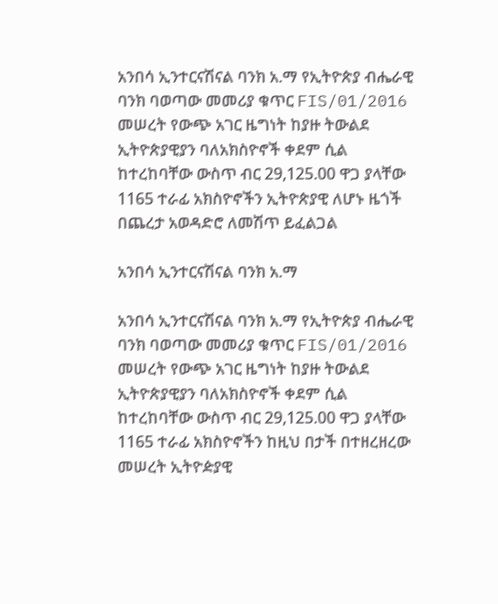አንበሳ ኢንተርናሽናል ባንክ አ.ማ የኢትዮጵያ ብሔራዊ ባንክ ባወጣው መመሪያ ቁጥር FIS/01/2016 መሠረት የውጭ አገር ዜግነት ከያዙ ትውልደ ኢትዮጵያዊያን ባለአክስዮኖች ቀደም ሲል ከተረከባቸው ውስጥ ብር 29,125.00 ዋጋ ያላቸው 1165 ተራፊ አክስዮኖችን ኢትዮጵያዊ ለሆኑ ዜጎች በጨረታ አወዳድሮ ለመሽጥ ይፈልጋል

አንበሳ ኢንተርናሽናል ባንክ አ.ማ

አንበሳ ኢንተርናሽናል ባንክ አ.ማ የኢትዮጵያ ብሔራዊ ባንክ ባወጣው መመሪያ ቁጥር FIS/01/2016 መሠረት የውጭ አገር ዜግነት ከያዙ ትውልደ ኢትዮጵያዊያን ባለአክስዮኖች ቀደም ሲል ከተረከባቸው ውስጥ ብር 29,125.00 ዋጋ ያላቸው 1165 ተራፊ አክስዮኖችን ከዚህ በታች በተዘረዘረው መሠረት ኢትዮዽያዊ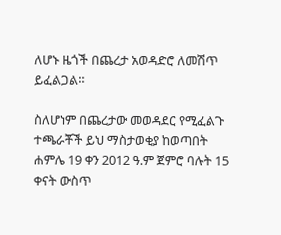ለሆኑ ዜጎች በጨረታ አወዳድሮ ለመሽጥ ይፈልጋል።

ስለሆነም በጨረታው መወዳደር የሚፈልጉ ተጫራቾች ይህ ማስታወቂያ ከወጣበት ሐምሌ 19 ቀን 2012 ዓ.ም ጀምሮ ባሉት 15 ቀናት ውስጥ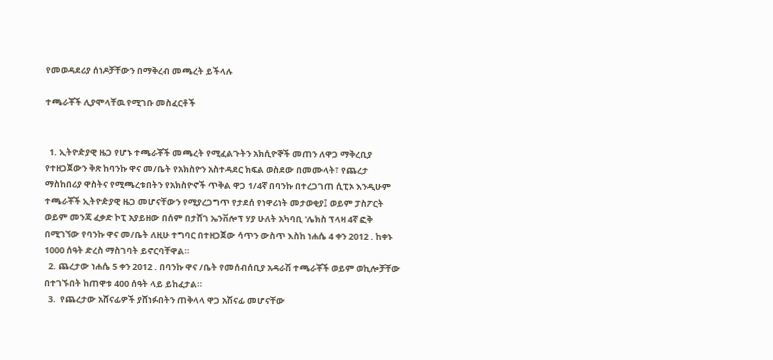የመወዳደሪያ ሰነዶቻቸውን በማቅረብ መጫረት ይችላሉ

ተጫራቾች ሊያሞላቸዉ የሚገቡ መስፈርቶች


  1. ኢትዮዽያዊ ዜጋ የሆኑ ተጫራቾች መጫረት የሚፈልጉትን አክሲዮኞች መጠን ለዋጋ ማቅረቢያ የተዘጋጀውን ቅጽ ከባንኩ ዋና መ/ቤት የአክስዮን አስተዳደር ክፍል ወስደው በመሙላት፣ የጨረታ ማስከበሪያ ዋስትና የሚጫረቱበትን የአክስዮኖች ጥቅል ዋጋ 1/4ኛ በባንኩ በተረጋገጠ ሲፒኦ እንዲሁም ተጫራቾች ኢትዮዽያዊ ዜጋ መሆናቸውን የሚያረጋግጥ የታደሰ የነዋሪነት መታወቂያ፤ ወይም ፓስፖርት ወይም መንጃ ፈቃድ ኮፒ አያይዘው በሰም በታሸገ ኤንቨሎፕ ሃያ ሁለት አካባቢ 'ሌክስ ፕላዛ 4ኛ ፎቅ በሚገኘው የባንኩ ዋና መ/ቤት ለዚሁ ተግባር በተዘጋጀው ሳጥን ውስጥ እስከ ነሐሴ 4 ቀን 2012 . ከቀኑ 1000 ሰዓት ድረስ ማስገባት ይኖርባቸዋል።
  2. ጨረታው ነሐሴ 5 ቀን 2012 . በባንኩ ዋና /ቤት የመሰብሰቢያ አዳራሽ ተጫራቾች ወይም ወኪሎቻቸው በተገኙበት ከጠዋቱ 400 ሰዓት ላይ ይከፈታል።
  3.  የጨረታው አሸናፊዎች ያሸነፉበትን ጠቅላላ ዋጋ አሽናፊ መሆናቸው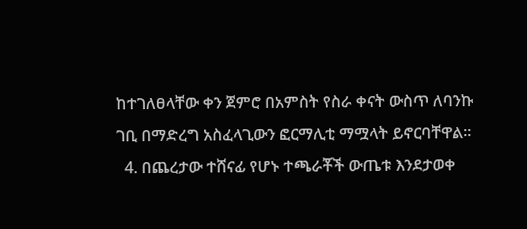ከተገለፀላቸው ቀን ጀምሮ በአምስት የስራ ቀናት ውስጥ ለባንኩ ገቢ በማድረግ አስፈላጊውን ፎርማሊቲ ማሟላት ይኖርባቸዋል፡፡
  4. በጨረታው ተሸናፊ የሆኑ ተጫራቾች ውጤቱ እንደታወቀ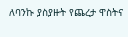ለባንኩ ያስያዙት የጨረታ ዋስትና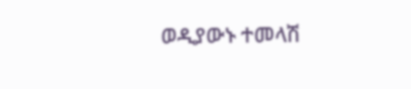ወዲያውኑ ተመላሽ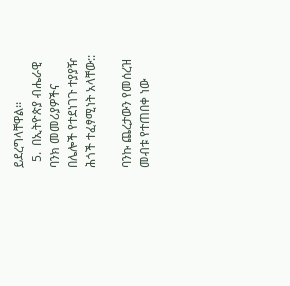ይደረግላቸዋል፡፡
  5.  በኢትዮጵያ ብሔራዊ ባንክ መመሪያዎችና በሌሎች የተደነገጉ ተያያዥ ሕጎች ተፈፃሚነት አላቸው::

ባንኩ ጨረታውን የመሰረዝ መብቱ የተጠበቀ ነው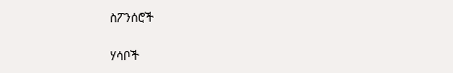ስፖንሰሮች

ሃሳቦች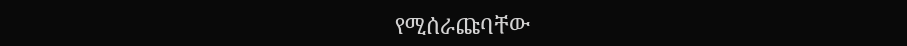የሚሰራጩባቸው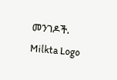መንገዶች.
Milkta Logo